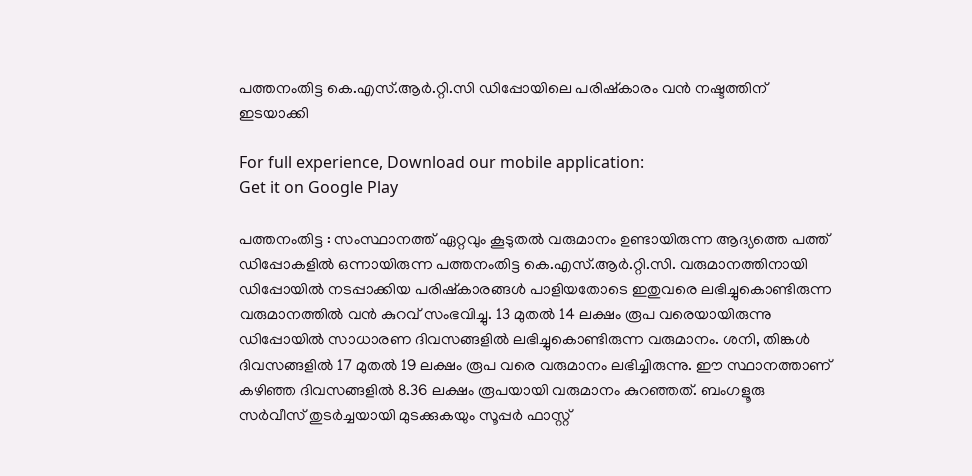പത്തനംതിട്ട കെ.എസ്.ആര്‍.റ്റി.സി ഡിപ്പോയിലെ പരിഷ്കാരം വന്‍ നഷ്ടത്തിന് ഇടയാക്കി

For full experience, Download our mobile application:
Get it on Google Play

പത്തനംതിട്ട : സംസ്ഥാനത്ത് ഏറ്റവും കൂടുതല്‍ വരുമാനം ഉണ്ടായിരുന്ന ആദ്യത്തെ പത്ത് ഡിപ്പോകളില്‍ ഒന്നായിരുന്ന പത്തനംതിട്ട കെ.എസ്.ആര്‍.റ്റി.സി. വരുമാനത്തിനായി ഡിപ്പോയില്‍ നടപ്പാക്കിയ പരിഷ്കാരങ്ങള്‍ പാളിയതോടെ ഇതുവരെ ലഭിച്ചുകൊണ്ടിരുന്ന വരുമാനത്തില്‍ വന്‍ കുറവ് സംഭവിച്ചു. 13 മുതല്‍ 14 ലക്ഷം രൂപ വരെയായിരുന്നു ഡിപ്പോയില്‍ സാധാരണ ദിവസങ്ങളില്‍ ലഭിച്ചുകൊണ്ടിരുന്ന വരുമാനം. ശനി, തിങ്കള്‍ ദിവസങ്ങളില്‍ 17 മുതല്‍ 19 ലക്ഷം രൂപ വരെ വരുമാനം ലഭിച്ചിരുന്നു. ഈ സ്ഥാനത്താണ് കഴിഞ്ഞ ദിവസങ്ങളില്‍ 8.36 ലക്ഷം രൂപയായി വരുമാനം കുറഞ്ഞത്. ബംഗളൂരു സര്‍വീസ് തുടര്‍ച്ചയായി മുടക്കുകയും സൂപ്പര്‍ ഫാസ്റ്റ്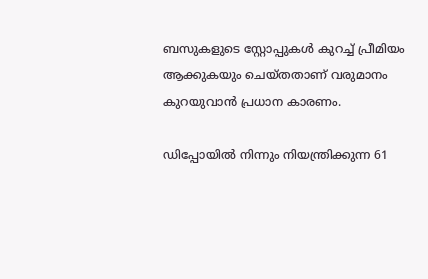ബസുകളുടെ സ്റ്റോപ്പുകള്‍ കുറച്ച് പ്രീമിയം ആക്കുകയും ചെയ്തതാണ് വരുമാനം കുറയുവാന്‍ പ്രധാന കാരണം.

ഡിപ്പോയില്‍ നിന്നും നിയന്ത്രിക്കുന്ന 61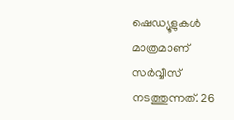ഷെഡ്യൂളുകള്‍ മാത്രമാണ് സര്‍വ്വീസ് നടത്തുന്നത്. 26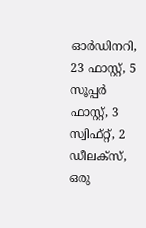ഓര്‍ഡിനറി, 23 ഫാസ്റ്റ്, 5 സൂപ്പര്‍ ഫാസ്റ്റ്, 3 സ്വിഫ്റ്റ്, 2 ഡീലക്സ്, ഒരു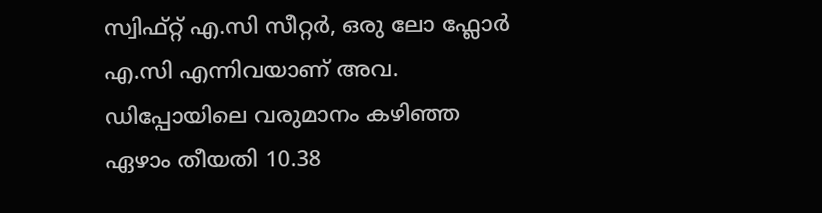സ്വിഫ്റ്റ് എ.സി സീറ്റര്‍, ഒരു ലോ ഫ്ലോര്‍ എ.സി എന്നിവയാണ് അവ. ഡിപ്പോയിലെ വരുമാനം കഴിഞ്ഞ ഏഴാം തീയതി 10.38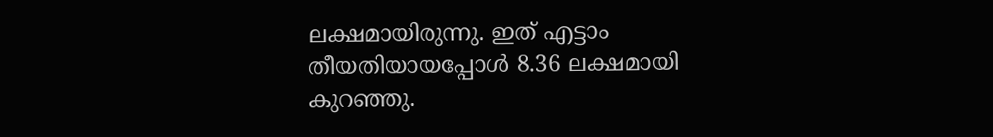ലക്ഷമായിരുന്നു. ഇത് എട്ടാം തീയതിയായപ്പോള്‍ 8.36 ലക്ഷമായി കുറഞ്ഞു.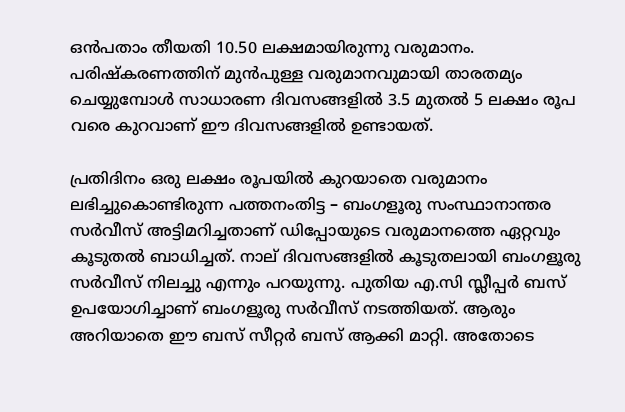ഒന്‍പതാം തീയതി 10.50 ലക്ഷമായിരുന്നു വരുമാനം. പരിഷ്കരണത്തിന് മുന്‍പുള്ള വരുമാനവുമായി താരതമ്യം ചെയ്യുമ്പോള്‍ സാധാരണ ദിവസങ്ങളില്‍ 3.5 മുതല്‍ 5 ലക്ഷം രൂപ വരെ കുറവാണ് ഈ ദിവസങ്ങളില്‍ ഉണ്ടായത്.

പ്രതിദിനം ഒരു ലക്ഷം രൂപയില്‍ കുറയാതെ വരുമാനം ലഭിച്ചുകൊണ്ടിരുന്ന പത്തനംതിട്ട – ബംഗളൂരു സംസ്ഥാനാന്തര സര്‍വീസ് അട്ടിമറിച്ചതാണ് ഡിപ്പോയുടെ വരുമാനത്തെ ഏറ്റവും കൂടുതല്‍ ബാധിച്ചത്. നാല് ദിവസങ്ങളില്‍ കൂടുതലായി ബംഗളൂരു സര്‍വീസ് നിലച്ചു എന്നും പറയുന്നു. പുതിയ എ.സി സ്ലീപ്പര്‍ ബസ് ഉപയോഗിച്ചാണ് ബംഗളൂരു സര്‍വീസ് നടത്തിയത്. ആരും അറിയാതെ ഈ ബസ് സീറ്റര്‍ ബസ് ആക്കി മാറ്റി. അതോടെ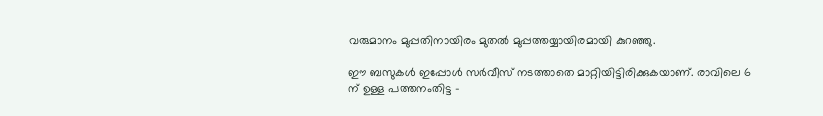വരുമാനം മുപ്പതിനായിരം മുതല്‍ മുപ്പത്തയ്യായിരമായി കുറഞ്ഞു.

ഈ ബസുകള്‍ ഇപ്പോള്‍ സര്‍വീസ് നടത്താതെ മാറ്റിയിട്ടിരിക്കുകയാണ്. രാവിലെ 6 ന് ഉള്ള പത്തനംതിട്ട –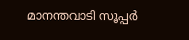മാനന്തവാടി സൂപ്പര്‍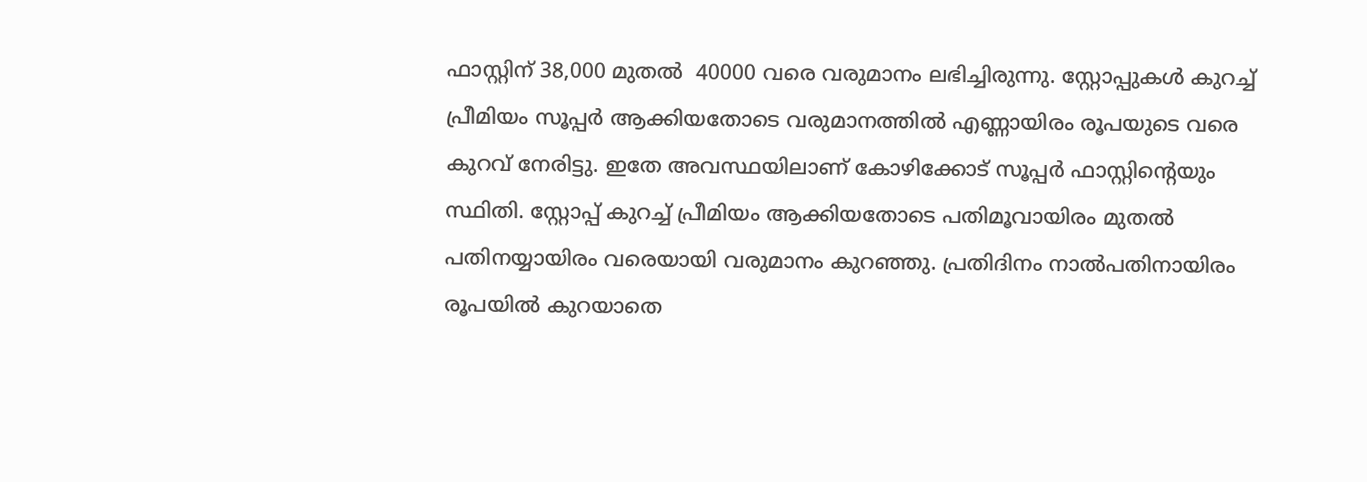ഫാസ്റ്റിന് 38,000 മുതല്‍  40000 വരെ വരുമാനം ലഭിച്ചിരുന്നു. സ്റ്റോപ്പുകള്‍ കുറച്ച് പ്രീമിയം സൂപ്പര്‍ ആക്കിയതോടെ വരുമാനത്തില്‍ എണ്ണായിരം രൂപയുടെ വരെ കുറവ് നേരിട്ടു. ഇതേ അവസ്ഥയിലാണ് കോഴിക്കോട് സൂപ്പര്‍ ഫാസ്റ്റിന്റെയും സ്ഥിതി. സ്റ്റോപ്പ്‌ കുറച്ച് പ്രീമിയം ആക്കിയതോടെ പതിമൂവായിരം മുതല്‍ പതിനയ്യായിരം വരെയായി വരുമാനം കുറഞ്ഞു. പ്രതിദിനം നാല്‍പതിനായിരം രൂപയില്‍ കുറയാതെ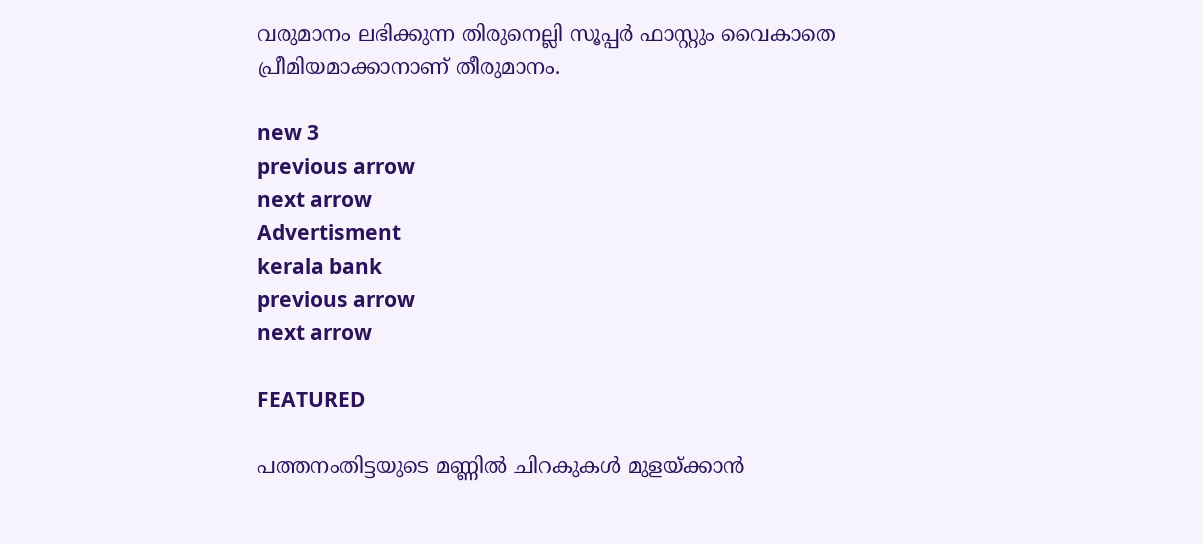വരുമാനം ലഭിക്കുന്ന തിരുനെല്ലി സൂപ്പര്‍ ഫാസ്റ്റും വൈകാതെ പ്രീമിയമാക്കാനാണ് തീരുമാനം.

new 3
previous arrow
next arrow
Advertisment
kerala bank
previous arrow
next arrow

FEATURED

പത്തനംതിട്ടയുടെ മണ്ണിൽ ചിറകുകൾ മുളയ്ക്കാൻ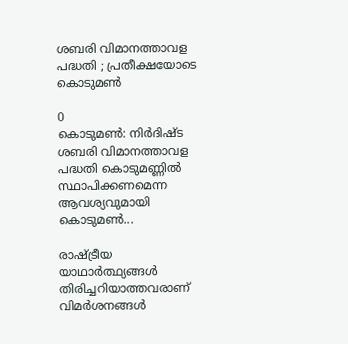ശബരി വിമാനത്താവള പദ്ധതി ; പ്രതീക്ഷയോടെ കൊടുമൺ

0
കൊടുമൺ: നിർദിഷ്ട ശബരി വിമാനത്താവള പദ്ധതി കൊടുമണ്ണിൽ സ്ഥാപിക്കണമെന്ന ആവശ്യവുമായി കൊടുമൺ...

രാഷ്ട്രീയ യാഥാർത്ഥ്യങ്ങൾ തിരിച്ചറിയാത്തവരാണ് വിമർശനങ്ങൾ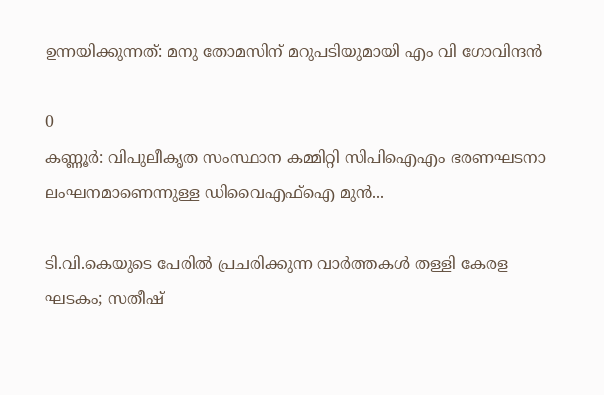ഉന്നയിക്കുന്നത്: മനു തോമസിന് മറുപടിയുമായി എം വി ഗോവിന്ദൻ

0
കണ്ണൂര്‍: വിപുലീകൃത സംസ്ഥാന കമ്മിറ്റി സിപിഐഎം ഭരണഘടനാ ലംഘനമാണെന്നുള്ള ഡിവൈഎഫ്‌ഐ മുന്‍...

ടി.വി.കെയുടെ പേരിൽ പ്രചരിക്കുന്ന വാർത്തകൾ തള്ളി കേരള ഘടകം; സതീഷ്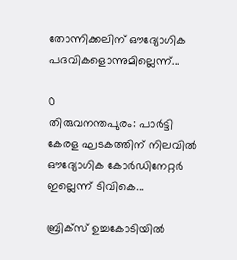തോന്നിക്കലിന് ഔദ്യോഗിക പദവികളൊന്നുമില്ലെന്ന്...

0
തിരുവനന്തപുരം: പാർട്ടി കേരള ഘടകത്തിന് നിലവിൽ ഔദ്യോഗിക കോർഡിനേറ്റർ ഇല്ലെന്ന് ടിവികെ...

ബ്രിക്സ് ഉച്ചകോടിയിൽ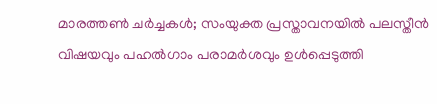മാരത്തൺ ചർച്ചകൾ; സംയുക്ത പ്രസ്താവനയിൽ പലസ്തീൻ വിഷയവും പഹൽഗാം പരാമർശവും ഉൾപ്പെടുത്തി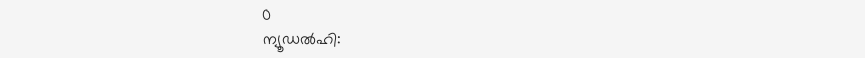0
ന്യൂഡല്‍ഹി: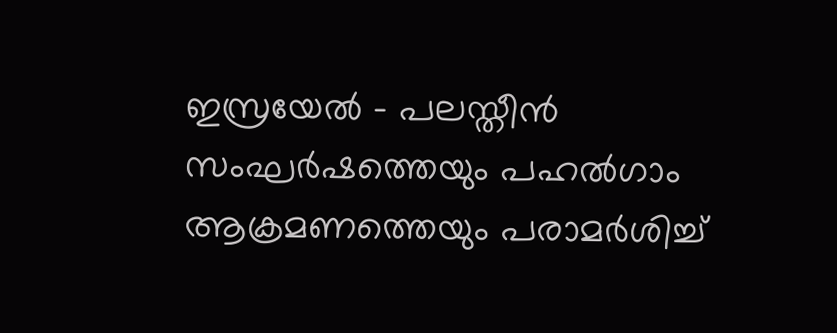ഇസ്രയേല്‍ - പലസ്തീന്‍ സംഘര്‍ഷത്തെയും പഹല്‍ഗാം ആക്രമണത്തെയും പരാമര്‍ശിച്ച്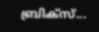ബ്രിക്‌സ്...